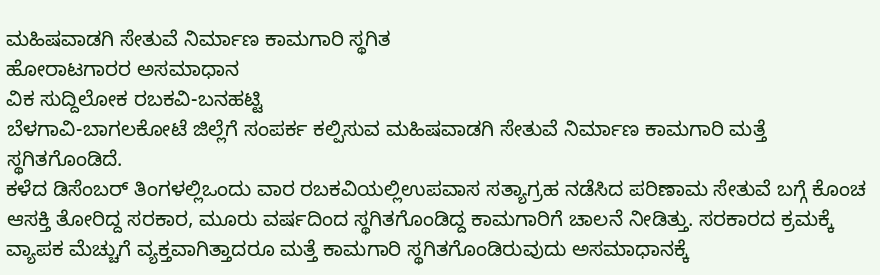ಮಹಿಷವಾಡಗಿ ಸೇತುವೆ ನಿರ್ಮಾಣ ಕಾಮಗಾರಿ ಸ್ಥಗಿತ
ಹೋರಾಟಗಾರರ ಅಸಮಾಧಾನ
ವಿಕ ಸುದ್ದಿಲೋಕ ರಬಕವಿ-ಬನಹಟ್ಟಿ
ಬೆಳಗಾವಿ-ಬಾಗಲಕೋಟೆ ಜಿಲ್ಲೆಗೆ ಸಂಪರ್ಕ ಕಲ್ಪಿಸುವ ಮಹಿಷವಾಡಗಿ ಸೇತುವೆ ನಿರ್ಮಾಣ ಕಾಮಗಾರಿ ಮತ್ತೆ ಸ್ಥಗಿತಗೊಂಡಿದೆ.
ಕಳೆದ ಡಿಸೆಂಬರ್ ತಿಂಗಳಲ್ಲಿಒಂದು ವಾರ ರಬಕವಿಯಲ್ಲಿಉಪವಾಸ ಸತ್ಯಾಗ್ರಹ ನಡೆಸಿದ ಪರಿಣಾಮ ಸೇತುವೆ ಬಗ್ಗೆ ಕೊಂಚ ಆಸಕ್ತಿ ತೋರಿದ್ದ ಸರಕಾರ, ಮೂರು ವರ್ಷದಿಂದ ಸ್ಥಗಿತಗೊಂಡಿದ್ದ ಕಾಮಗಾರಿಗೆ ಚಾಲನೆ ನೀಡಿತ್ತು. ಸರಕಾರದ ಕ್ರಮಕ್ಕೆ ವ್ಯಾಪಕ ಮೆಚ್ಚುಗೆ ವ್ಯಕ್ತವಾಗಿತ್ತಾದರೂ ಮತ್ತೆ ಕಾಮಗಾರಿ ಸ್ಥಗಿತಗೊಂಡಿರುವುದು ಅಸಮಾಧಾನಕ್ಕೆ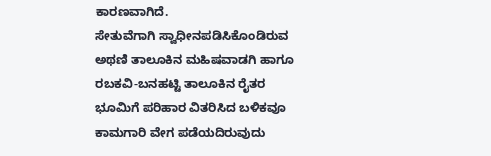ಕಾರಣವಾಗಿದೆ.
ಸೇತುವೆಗಾಗಿ ಸ್ವಾಧೀನಪಡಿಸಿಕೊಂಡಿರುವ ಅಥಣಿ ತಾಲೂಕಿನ ಮಹಿಷವಾಡಗಿ ಹಾಗೂ ರಬಕವಿ-ಬನಹಟ್ಟಿ ತಾಲೂಕಿನ ರೈತರ ಭೂಮಿಗೆ ಪರಿಹಾರ ವಿತರಿಸಿದ ಬಳಿಕವೂ ಕಾಮಗಾರಿ ವೇಗ ಪಡೆಯದಿರುವುದು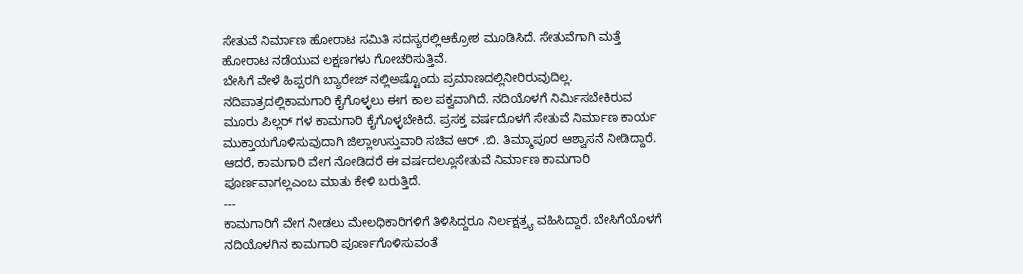ಸೇತುವೆ ನಿರ್ಮಾಣ ಹೋರಾಟ ಸಮಿತಿ ಸದಸ್ಯರಲ್ಲಿಆಕ್ರೋಶ ಮೂಡಿಸಿದೆ. ಸೇತುವೆಗಾಗಿ ಮತ್ತೆ ಹೋರಾಟ ನಡೆಯುವ ಲಕ್ಷಣಗಳು ಗೋಚರಿಸುತ್ತಿವೆ.
ಬೇಸಿಗೆ ವೇಳೆ ಹಿಪ್ಪರಗಿ ಬ್ಯಾರೇಜ್ ನಲ್ಲಿಅಷ್ಟೊಂದು ಪ್ರಮಾಣದಲ್ಲಿನೀರಿರುವುದಿಲ್ಲ. ನದಿಪಾತ್ರದಲ್ಲಿಕಾಮಗಾರಿ ಕೈಗೊಳ್ಳಲು ಈಗ ಕಾಲ ಪಕ್ವವಾಗಿದೆ. ನದಿಯೊಳಗೆ ನಿರ್ಮಿಸಬೇಕಿರುವ ಮೂರು ಪಿಲ್ಲರ್ ಗಳ ಕಾಮಗಾರಿ ಕೈಗೊಳ್ಳಬೇಕಿದೆ. ಪ್ರಸಕ್ತ ವರ್ಷದೊಳಗೆ ಸೇತುವೆ ನಿರ್ಮಾಣ ಕಾರ್ಯ ಮುಕ್ತಾಯಗೊಳಿಸುವುದಾಗಿ ಜಿಲ್ಲಾಉಸ್ತುವಾರಿ ಸಚಿವ ಆರ್ .ಬಿ. ತಿಮ್ಮಾಪೂರ ಆಶ್ವಾಸನೆ ನೀಡಿದ್ದಾರೆ. ಆದರೆ, ಕಾಮಗಾರಿ ವೇಗ ನೋಡಿದರೆ ಈ ವರ್ಷದಲ್ಲೂಸೇತುವೆ ನಿರ್ಮಾಣ ಕಾಮಗಾರಿ ಪೂರ್ಣವಾಗಲ್ಲಎಂಬ ಮಾತು ಕೇಳಿ ಬರುತ್ತಿದೆ.
---
ಕಾಮಗಾರಿಗೆ ವೇಗ ನೀಡಲು ಮೇಲಧಿಕಾರಿಗಳಿಗೆ ತಿಳಿಸಿದ್ದರೂ ನಿರ್ಲಕ್ಷತ್ರ್ಯ ವಹಿಸಿದ್ದಾರೆ. ಬೇಸಿಗೆಯೊಳಗೆ ನದಿಯೊಳಗಿನ ಕಾಮಗಾರಿ ಪೂರ್ಣಗೊಳಿಸುವಂತೆ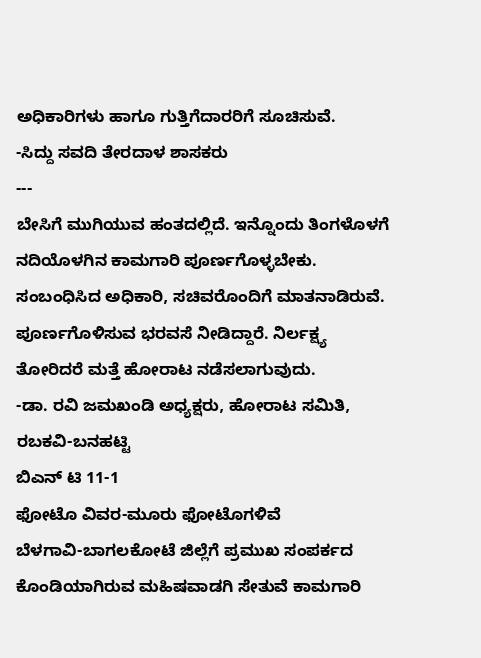ಅಧಿಕಾರಿಗಳು ಹಾಗೂ ಗುತ್ತಿಗೆದಾರರಿಗೆ ಸೂಚಿಸುವೆ.
-ಸಿದ್ದು ಸವದಿ ತೇರದಾಳ ಶಾಸಕರು
---
ಬೇಸಿಗೆ ಮುಗಿಯುವ ಹಂತದಲ್ಲಿದೆ. ಇನ್ನೊಂದು ತಿಂಗಳೊಳಗೆ ನದಿಯೊಳಗಿನ ಕಾಮಗಾರಿ ಪೂರ್ಣಗೊಳ್ಳಬೇಕು. ಸಂಬಂಧಿಸಿದ ಅಧಿಕಾರಿ, ಸಚಿವರೊಂದಿಗೆ ಮಾತನಾಡಿರುವೆ. ಪೂರ್ಣಗೊಳಿಸುವ ಭರವಸೆ ನೀಡಿದ್ದಾರೆ. ನಿರ್ಲಕ್ಷ್ಯ ತೋರಿದರೆ ಮತ್ತೆ ಹೋರಾಟ ನಡೆಸಲಾಗುವುದು.
-ಡಾ. ರವಿ ಜಮಖಂಡಿ ಅಧ್ಯಕ್ಷರು, ಹೋರಾಟ ಸಮಿತಿ, ರಬಕವಿ-ಬನಹಟ್ಟಿ
ಬಿಎನ್ ಟಿ 11-1
ಫೋಟೊ ವಿವರ-ಮೂರು ಫೋಟೊಗಳಿವೆ
ಬೆಳಗಾವಿ-ಬಾಗಲಕೋಟೆ ಜಿಲ್ಲೆಗೆ ಪ್ರಮುಖ ಸಂಪರ್ಕದ ಕೊಂಡಿಯಾಗಿರುವ ಮಹಿಷವಾಡಗಿ ಸೇತುವೆ ಕಾಮಗಾರಿ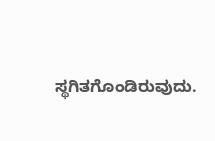ಸ್ಥಗಿತಗೊಂಡಿರುವುದು.